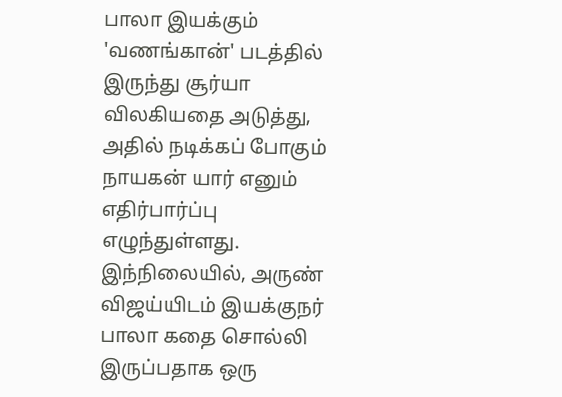பாலா இயக்கும் 'வணங்கான்' படத்தில் இருந்து சூர்யா விலகியதை அடுத்து, அதில் நடிக்கப் போகும் நாயகன் யார் எனும் எதிர்பார்ப்பு எழுந்துள்ளது.
இந்நிலையில், அருண் விஜய்யிடம் இயக்குநர் பாலா கதை சொல்லி இருப்பதாக ஒரு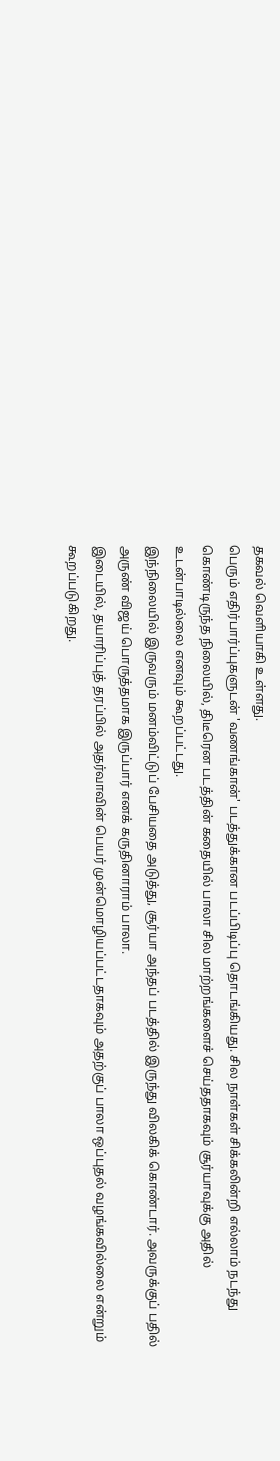தகவல் வெளியாகி உள்ளது.
பெரும் எதிர்பார்ப்புகளுடன் 'வணங்கான்' படத்துக்கான படப்பிடிப்பு தொடங்கியது. சில நாள்கள் சிக்கலின்றி எல்லாம் நடந்து கொண்டிருந்த நிலையில், திடீரென படத்தின் கதையில் பாலா சில மாற்றங்களைச் செய்ததாகவும் சூர்யாவுக்கு அதில் உடன்பாடில்லை எனவும் கூறப்பட்டது.
இந்நிலையில் இருவரும் மனம்விட்டுப் பேசியதை அடுத்து, சூர்யா அந்தப் படத்தில் இருந்து விலகிக் கொண்டார். அவருக்குப் பதில் அருண் விஜய் பொருத்தமாக இருப்பார் எனக் கருதினாராம் பாலா.
இடையில், தயாரிப்புத் தரப்பில் அதர்வாவின் பெயர் முன்மொழியப்பட்டதாகவும் அதற்குப் பாலா ஒப்புதல் வழங்கவில்லை என்றும் கூறப்படுகிறது.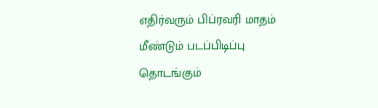எதிர்வரும் பிப்ரவரி மாதம் மீண்டும் படப்பிடிப்பு தொடங்கும்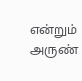என்றும் அருண்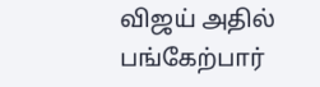விஜய் அதில் பங்கேற்பார்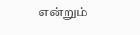என்றும்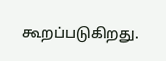கூறப்படுகிறது.